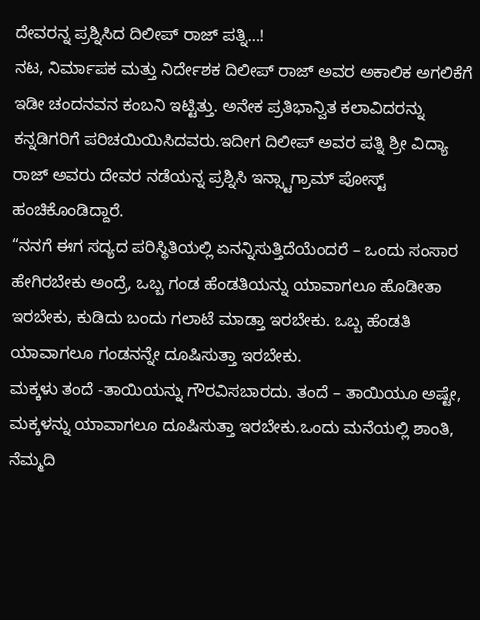ದೇವರನ್ನ ಪ್ರಶ್ನಿಸಿದ ದಿಲೀಪ್ ರಾಜ್ ಪತ್ನಿ…!
ನಟ, ನಿರ್ಮಾಪಕ ಮತ್ತು ನಿರ್ದೇಶಕ ದಿಲೀಪ್ ರಾಜ್ ಅವರ ಅಕಾಲಿಕ ಅಗಲಿಕೆಗೆ ಇಡೀ ಚಂದನವನ ಕಂಬನಿ ಇಟ್ಟಿತ್ತು. ಅನೇಕ ಪ್ರತಿಭಾನ್ವಿತ ಕಲಾವಿದರನ್ನು ಕನ್ನಡಿಗರಿಗೆ ಪರಿಚಯಿಯಿಸಿದವರು.ಇದೀಗ ದಿಲೀಪ್ ಅವರ ಪತ್ನಿ ಶ್ರೀ ವಿದ್ಯಾ ರಾಜ್ ಅವರು ದೇವರ ನಡೆಯನ್ನ ಪ್ರಶ್ನಿಸಿ ಇನ್ಸ್ಟಾಗ್ರಾಮ್ ಪೋಸ್ಟ್ ಹಂಚಿಕೊಂಡಿದ್ದಾರೆ.
“ನನಗೆ ಈಗ ಸದ್ಯದ ಪರಿಸ್ಥಿತಿಯಲ್ಲಿ ಏನನ್ನಿಸುತ್ತಿದೆಯೆಂದರೆ – ಒಂದು ಸಂಸಾರ ಹೇಗಿರಬೇಕು ಅಂದ್ರೆ, ಒಬ್ಬ ಗಂಡ ಹೆಂಡತಿಯನ್ನು ಯಾವಾಗಲೂ ಹೊಡೀತಾ ಇರಬೇಕು, ಕುಡಿದು ಬಂದು ಗಲಾಟೆ ಮಾಡ್ತಾ ಇರಬೇಕು. ಒಬ್ಬ ಹೆಂಡತಿ ಯಾವಾಗಲೂ ಗಂಡನನ್ನೇ ದೂಷಿಸುತ್ತಾ ಇರಬೇಕು.
ಮಕ್ಕಳು ತಂದೆ -ತಾಯಿಯನ್ನು ಗೌರವಿಸಬಾರದು. ತಂದೆ – ತಾಯಿಯೂ ಅಷ್ಟೇ, ಮಕ್ಕಳನ್ನು ಯಾವಾಗಲೂ ದೂಷಿಸುತ್ತಾ ಇರಬೇಕು.ಒಂದು ಮನೆಯಲ್ಲಿ ಶಾಂತಿ, ನೆಮ್ಮದಿ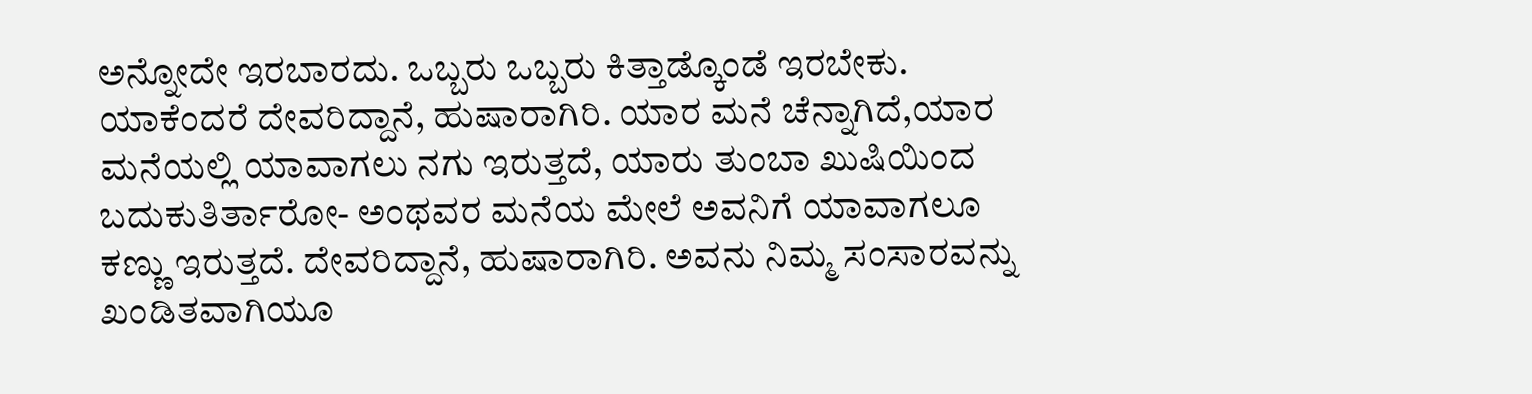ಅನ್ನೋದೇ ಇರಬಾರದು. ಒಬ್ಬರು ಒಬ್ಬರು ಕಿತ್ತಾಡ್ಕೊಂಡೆ ಇರಬೇಕು.
ಯಾಕೆಂದರೆ ದೇವರಿದ್ದಾನೆ, ಹುಷಾರಾಗಿರಿ. ಯಾರ ಮನೆ ಚೆನ್ನಾಗಿದೆ,ಯಾರ ಮನೆಯಲ್ಲಿ ಯಾವಾಗಲು ನಗು ಇರುತ್ತದೆ, ಯಾರು ತುಂಬಾ ಖುಷಿಯಿಂದ ಬದುಕುತಿರ್ತಾರೋ- ಅಂಥವರ ಮನೆಯ ಮೇಲೆ ಅವನಿಗೆ ಯಾವಾಗಲೂ ಕಣ್ಣು ಇರುತ್ತದೆ. ದೇವರಿದ್ದಾನೆ, ಹುಷಾರಾಗಿರಿ. ಅವನು ನಿಮ್ಮ ಸಂಸಾರವನ್ನು ಖಂಡಿತವಾಗಿಯೂ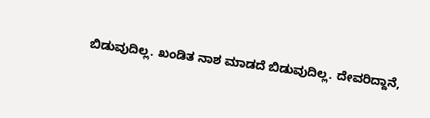ಬಿಡುವುದಿಲ್ಲ. ಖಂಡಿತ ನಾಶ ಮಾಡದೆ ಬಿಡುವುದಿಲ್ಲ. ದೇವರಿದ್ದಾನೆ,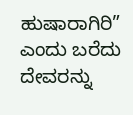ಹುಷಾರಾಗಿರಿ” ಎಂದು ಬರೆದು ದೇವರನ್ನು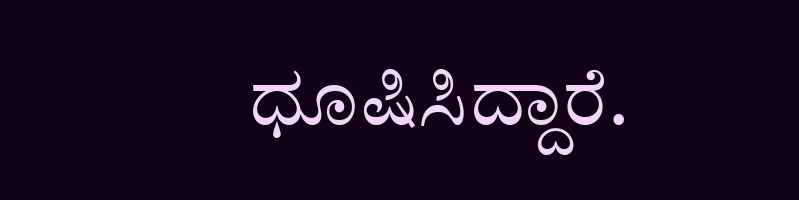ಧೂಷಿಸಿದ್ದಾರೆ.